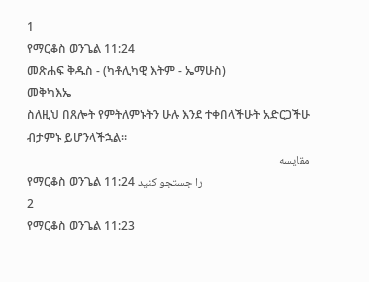1
የማርቆስ ወንጌል 11:24
መጽሐፍ ቅዱስ - (ካቶሊካዊ እትም - ኤማሁስ)
መቅካእኤ
ስለዚህ በጸሎት የምትለምኑትን ሁሉ እንደ ተቀበላችሁት አድርጋችሁ ብታምኑ ይሆንላችኋል።
مقایسه
የማርቆስ ወንጌል 11:24 را جستجو کنید
2
የማርቆስ ወንጌል 11:23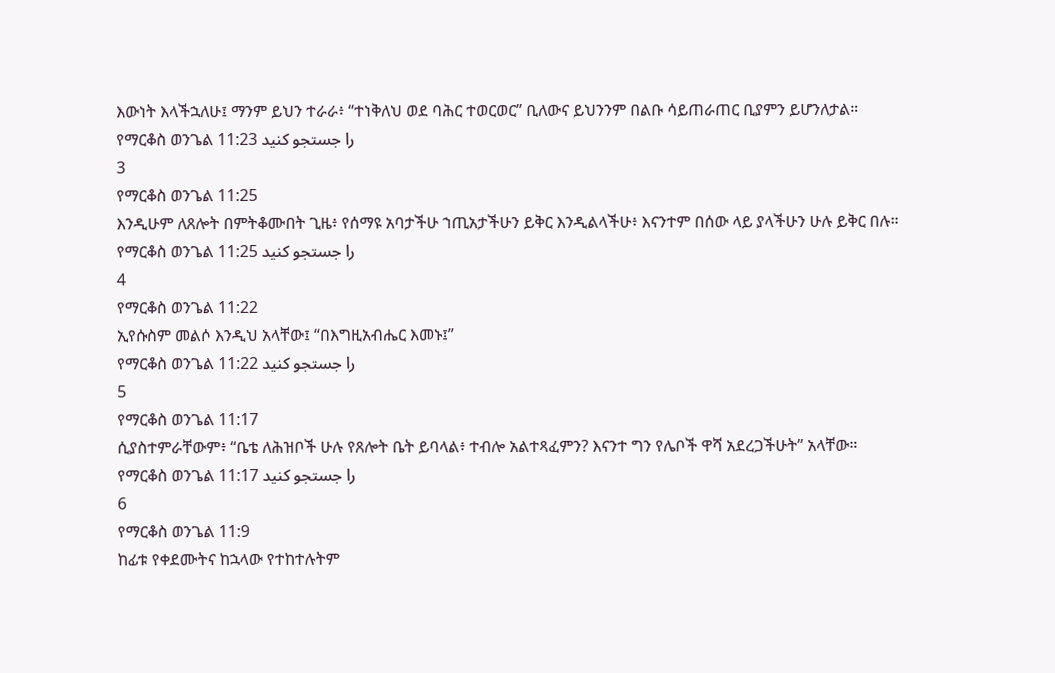እውነት እላችኋለሁ፤ ማንም ይህን ተራራ፥ “ተነቅለህ ወደ ባሕር ተወርወር” ቢለውና ይህንንም በልቡ ሳይጠራጠር ቢያምን ይሆንለታል።
የማርቆስ ወንጌል 11:23 را جستجو کنید
3
የማርቆስ ወንጌል 11:25
እንዲሁም ለጸሎት በምትቆሙበት ጊዜ፥ የሰማዩ አባታችሁ ኀጢአታችሁን ይቅር እንዲልላችሁ፥ እናንተም በሰው ላይ ያላችሁን ሁሉ ይቅር በሉ።
የማርቆስ ወንጌል 11:25 را جستجو کنید
4
የማርቆስ ወንጌል 11:22
ኢየሱስም መልሶ እንዲህ አላቸው፤ “በእግዚአብሔር እመኑ፤”
የማርቆስ ወንጌል 11:22 را جستجو کنید
5
የማርቆስ ወንጌል 11:17
ሲያስተምራቸውም፥ “ቤቴ ለሕዝቦች ሁሉ የጸሎት ቤት ይባላል፥ ተብሎ አልተጻፈምን? እናንተ ግን የሌቦች ዋሻ አደረጋችሁት” አላቸው።
የማርቆስ ወንጌል 11:17 را جستجو کنید
6
የማርቆስ ወንጌል 11:9
ከፊቱ የቀደሙትና ከኋላው የተከተሉትም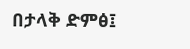በታላቅ ድምፅ፤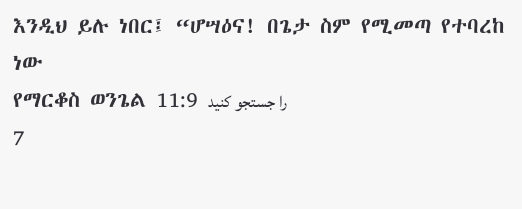እንዲህ ይሉ ነበር፤ “ሆሣዕና! በጌታ ስም የሚመጣ የተባረከ ነው
የማርቆስ ወንጌል 11:9 را جستجو کنید
7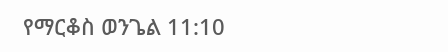የማርቆስ ወንጌል 11:10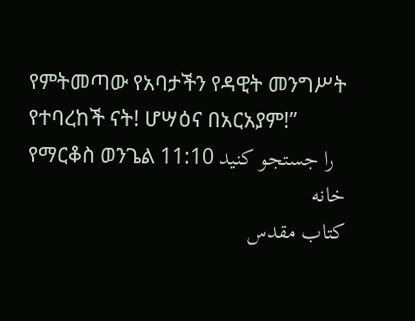የምትመጣው የአባታችን የዳዊት መንግሥት የተባረከች ናት! ሆሣዕና በአርአያም!”
የማርቆስ ወንጌል 11:10 را جستجو کنید
خانه
كتاب مقدس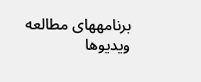برنامههای مطالعه
ویدیوها